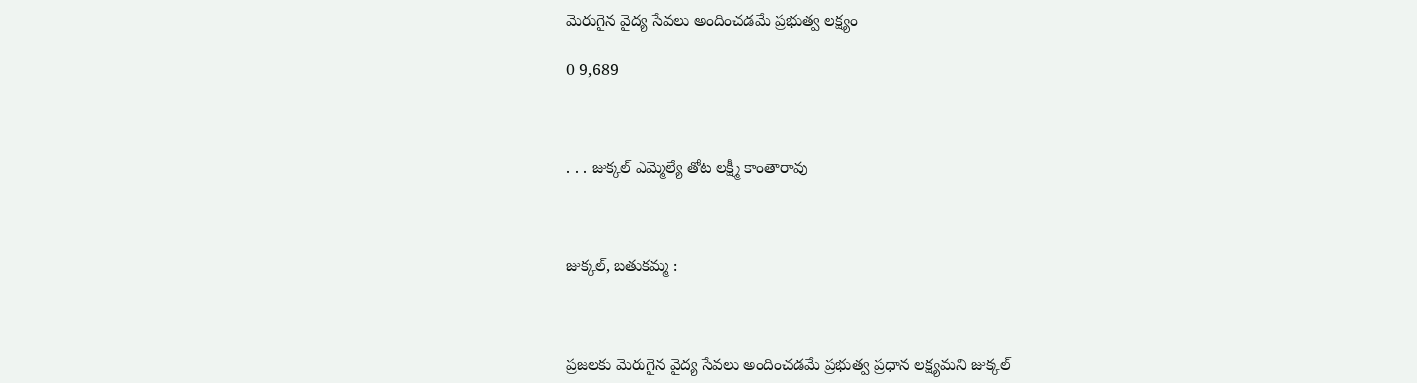మెరుగైన వైద్య సేవలు అందించడమే ప్రభుత్వ లక్ష్యం

0 9,689



. . . జుక్కల్ ఎమ్మెల్యే తోట లక్ష్మీ కాంతారావు



జుక్కల్, బతుకమ్మ :



ప్రజలకు మెరుగైన వైద్య సేవలు అందించడమే ప్రభుత్వ ప్రధాన లక్ష్యమని జుక్కల్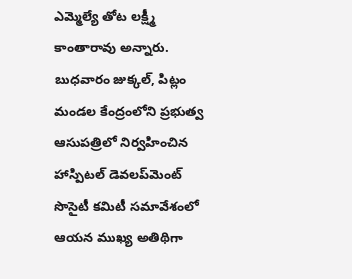ఎమ్మెల్యే తోట లక్ష్మీ కాంతారావు అన్నారు. బుధవారం జుక్కల్, పిట్లం మండల కేంద్రంలోని ప్రభుత్వ ఆసుపత్రిలో నిర్వహించిన హాస్పిటల్ డెవలప్‌మెంట్ సొసైటీ కమిటీ సమావేశంలో ఆయన ముఖ్య అతిథిగా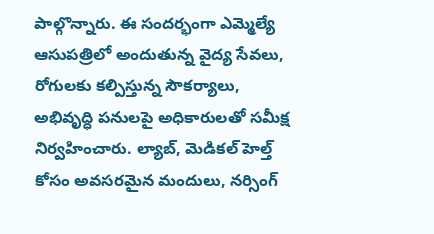పాల్గొన్నారు. ఈ సందర్భంగా ఎమ్మెల్యే ఆసుపత్రిలో అందుతున్న వైద్య సేవలు, రోగులకు కల్పిస్తున్న సౌకర్యాలు, అభివృద్ధి పనులపై అధికారులతో సమీక్ష నిర్వహించారు. ల్యాబ్, మెడికల్ హెల్త్ కోసం అవసరమైన మందులు, నర్సింగ్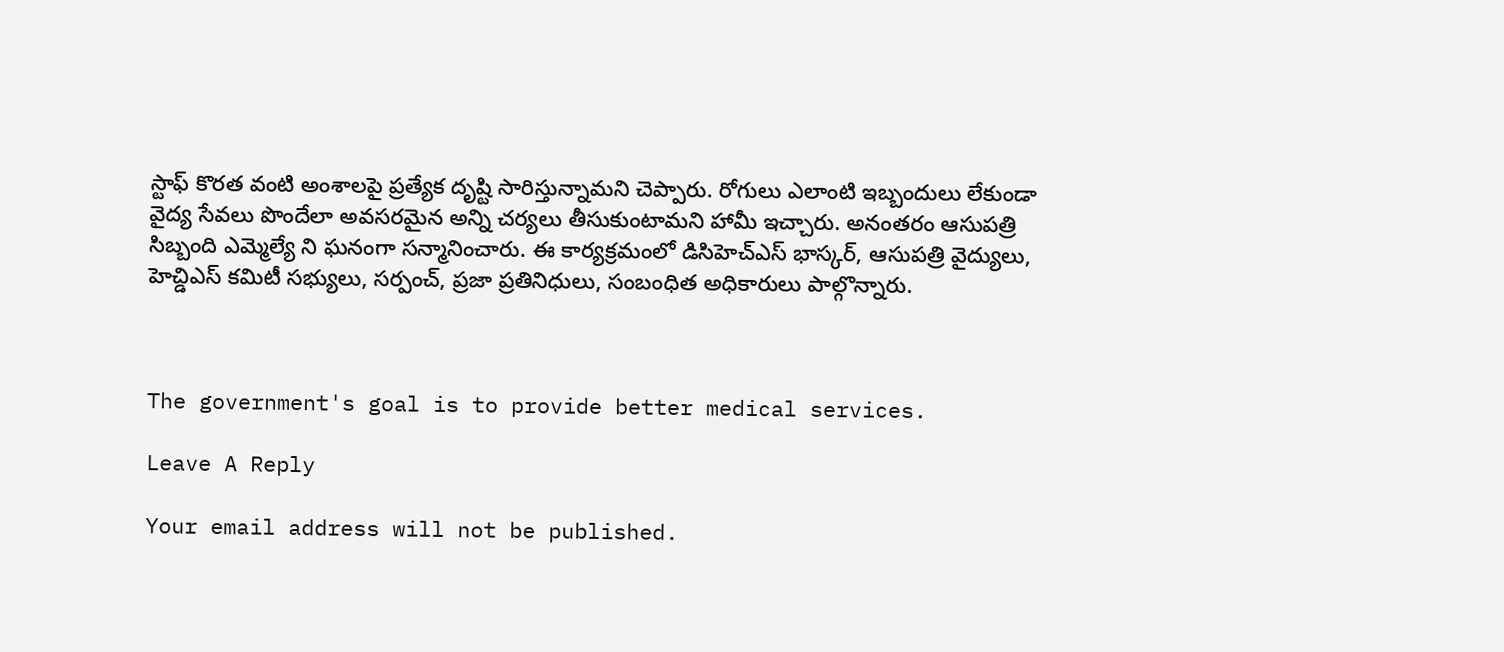స్టాఫ్ కొరత వంటి అంశాలపై ప్రత్యేక దృష్టి సారిస్తున్నామని చెప్పారు. రోగులు ఎలాంటి ఇబ్బందులు లేకుండా వైద్య సేవలు పొందేలా అవసరమైన అన్ని చర్యలు తీసుకుంటామని హామీ ఇచ్చారు. అనంతరం ఆసుపత్రి సిబ్బంది ఎమ్మెల్యే ని ఘనంగా సన్మానించారు. ఈ కార్యక్రమంలో డిసిహెచ్ఎస్ భాస్కర్, ఆసుపత్రి వైద్యులు, హెచ్డిఎస్ కమిటీ సభ్యులు, సర్పంచ్, ప్రజా ప్రతినిధులు, సంబంధిత అధికారులు పాల్గొన్నారు.



The government's goal is to provide better medical services.

Leave A Reply

Your email address will not be published.